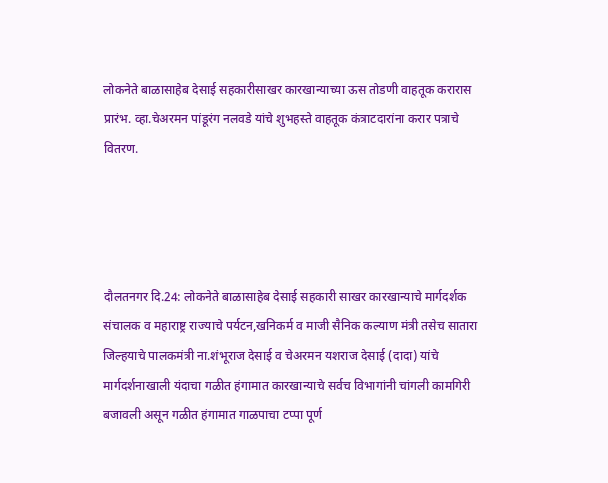लोकनेते बाळासाहेब देसाई सहकारीसाखर कारखान्याच्या ऊस तोडणी वाहतूक करारास प्रारंभ. व्हा.चेअरमन पांडूरंग नलवडे यांचे शुभहस्ते वाहतूक कंत्राटदारांना करार पत्राचे वितरण.




दौलतनगर दि.24: लोकनेते बाळासाहेब देसाई सहकारी साखर कारखान्याचे मार्गदर्शक संचालक व महाराष्ट्र राज्याचे पर्यटन,खनिकर्म व माजी सैनिक कल्याण मंत्री तसेच सातारा जिल्हयाचे पालकमंत्री ना.शंभूराज देसाई व चेअरमन यशराज देसाई (दादा) यांचे मार्गदर्शनाखाली यंदाचा गळीत हंगामात कारखान्याचे सर्वच विभागांनी चांगली कामगिरी बजावली असून गळीत हंगामात गाळपाचा टप्पा पूर्ण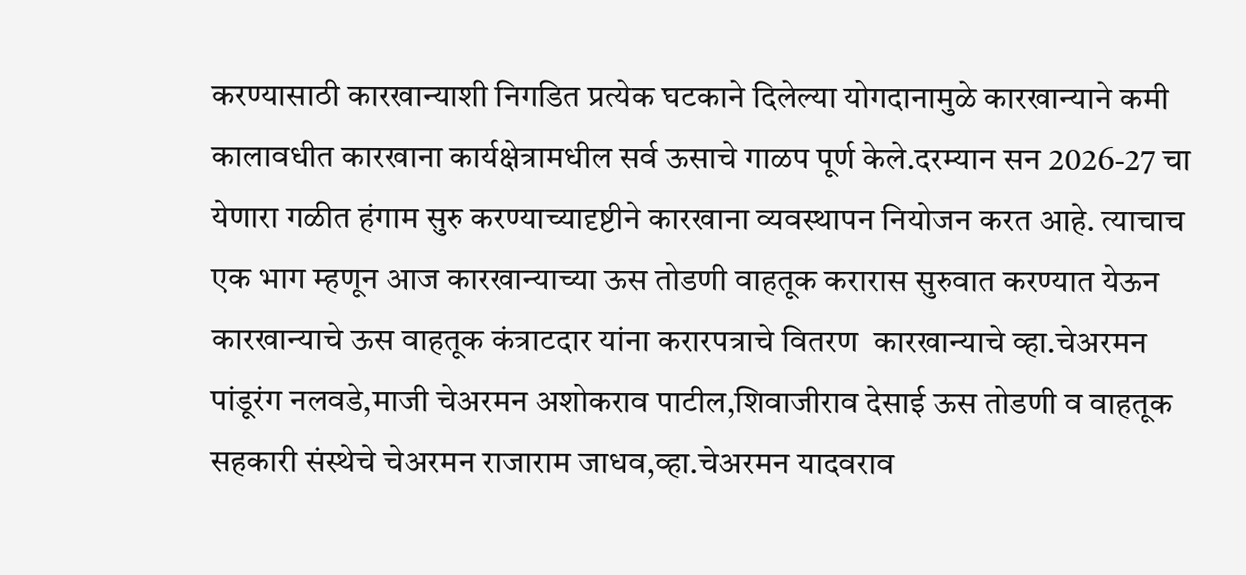करण्यासाठी कारखान्याशी निगडित प्रत्येक घटकाने दिलेल्या योगदानामुळे कारखान्याने कमी कालावधीत कारखाना कार्यक्षेत्रामधील सर्व ऊसाचे गाळप पूर्ण केले.दरम्यान सन 2026-27 चा येणारा गळीत हंगाम सुरु करण्याच्यादृष्टीने कारखाना व्यवस्थापन नियोजन करत आहे. त्याचाच एक भाग म्हणून आज कारखान्याच्या ऊस तोडणी वाहतूक करारास सुरुवात करण्यात येऊन कारखान्याचे ऊस वाहतूक कंत्राटदार यांना करारपत्राचे वितरण  कारखान्याचे व्हा.चेअरमन पांडूरंग नलवडे,माजी चेअरमन अशोकराव पाटील,शिवाजीराव देसाई ऊस तोडणी व वाहतूक सहकारी संस्थेचे चेअरमन राजाराम जाधव,व्हा.चेअरमन यादवराव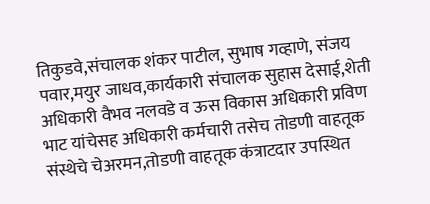तिकुडवे,संचालक शंकर पाटील, सुभाष गव्हाणे, संजय पवार,मयुर जाधव,कार्यकारी संचालक सुहास देसाई,शेती अधिकारी वैभव नलवडे व ऊस विकास अधिकारी प्रविण भाट यांचेसह अधिकारी कर्मचारी तसेच तोडणी वाहतूक संस्थेचे चेअरमन,तोडणी वाहतूक कंत्राटदार उपस्थित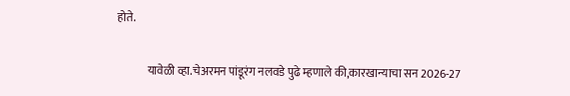होते.

             यावेळी व्हा.चेअरमन पांडूरंग नलवडे पुढे म्हणाले की,कारखान्याचा सन 2026-27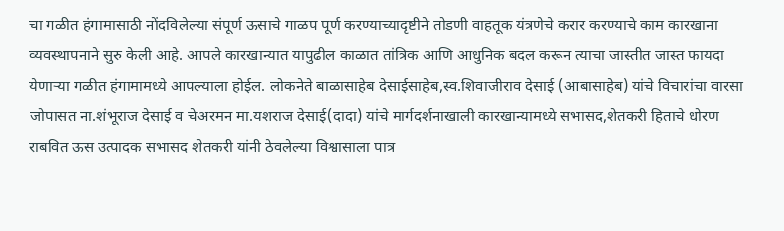चा गळीत हंगामासाठी नोंदविलेल्या संपूर्ण ऊसाचे गाळप पूर्ण करण्याच्यादृष्टीने तोडणी वाहतूक यंत्रणेचे करार करण्याचे काम कारखाना व्यवस्थापनाने सुरु केली आहे. आपले कारखान्यात यापुढील काळात तांत्रिक आणि आधुनिक बदल करून त्याचा जास्तीत जास्त फायदा येणाऱ्या गळीत हंगामामध्ये आपल्याला होईल. लोकनेते बाळासाहेब देसाईसाहेब,स्व.शिवाजीराव देसाई (आबासाहेब) यांचे विचारांचा वारसा जोपासत ना.शंभूराज देसाई व चेअरमन मा.यशराज देसाई(दादा) यांचे मार्गदर्शनाखाली कारखान्यामध्ये सभासद,शेतकरी हिताचे धोरण राबवित ऊस उत्पादक सभासद शेतकरी यांनी ठेवलेल्या विश्वासाला पात्र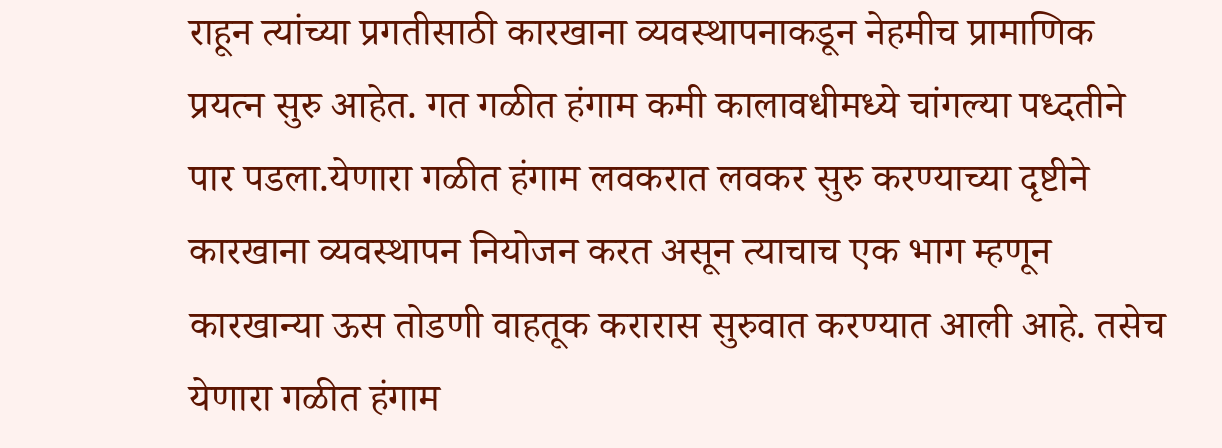राहून त्यांच्या प्रगतीसाठी कारखाना व्यवस्थापनाकडून नेहमीच प्रामाणिक प्रयत्न सुरु आहेत. गत गळीत हंगाम कमी कालावधीमध्ये चांगल्या पध्दतीने पार पडला.येणारा गळीत हंगाम लवकरात लवकर सुरु करण्याच्या दृष्टीने कारखाना व्यवस्थापन नियोजन करत असून त्याचाच एक भाग म्हणून कारखान्या ऊस तोडणी वाहतूक करारास सुरुवात करण्यात आली आहे. तसेच येणारा गळीत हंगाम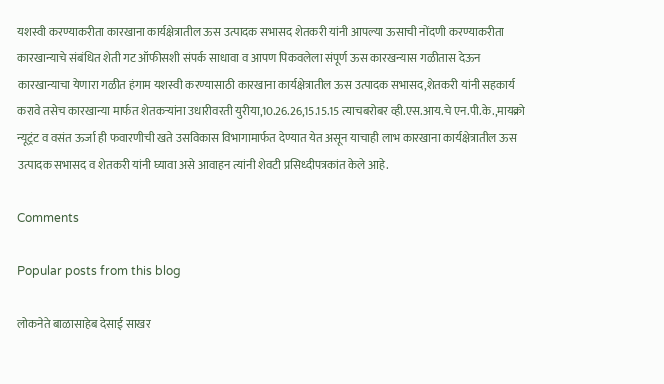यशस्वी करण्याकरीता कारखाना कार्यक्षेत्रातील ऊस उत्पादक सभासद शेतकरी यांनी आपल्या ऊसाची नोंदणी करण्याकरीता कारखान्याचे संबंधित शेती गट ऑफीसशी संपर्क साधावा व आपण पिकवलेला संपूर्ण ऊस कारखन्यास गळीतास देऊन कारखान्याचा येणारा गळीत हंगाम यशस्वी करण्यासाठी कारखाना कार्यक्षेत्रातील ऊस उत्पादक सभासद,शेतकरी यांनी सहकार्य करावे तसेच कारखान्या मार्फत शेतकऱ्यांना उधारीवरती युरीया,10.26.26,15.15.15 त्याचबरोबर व्ही.एस.आय.चे एन.पी.के.,मायक्रो न्यूट्रंट व वसंत ऊर्जा ही फवारणीची खते उसविकास विभागामार्फत देण्यात येत असून याचाही लाभ कारखाना कार्यक्षेत्रातील ऊस उत्पादक सभासद व शेतकरी यांनी घ्यावा असे आवाहन त्यांनी शेवटी प्रसिध्दीपत्रकांत केले आहे.

Comments

Popular posts from this blog

लोकनेते बाळासाहेब देसाई साखर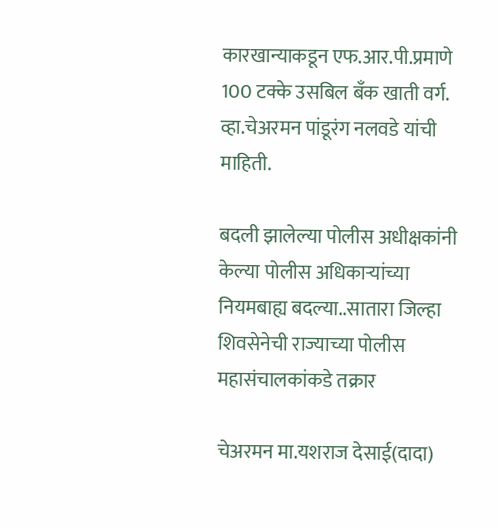कारखान्याकडून एफ.आर.पी.प्रमाणे 100 टक्के उसबिल बँक खाती वर्ग. व्हा.चेअरमन पांडूरंग नलवडे यांची माहिती.

बदली झालेल्या पोलीस अधीक्षकांनी केल्या पोलीस अधिकाऱ्यांच्या नियमबाह्य बदल्या..सातारा जिल्हा शिवसेनेची राज्याच्या पोलीस महासंचालकांकडे तक्रार

चेअरमन मा.यशराज देसाई(दादा)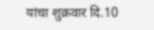यांचा शुक्रवार दि.10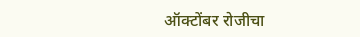ऑक्टोंबर रोजीचा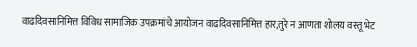वाढदिवसानिमित्त विविध सामाजिक उपक्रमांचे आयोजन वाढदिवसानिमित्त हार,तुरे न आणता शोलय वस्तू भेट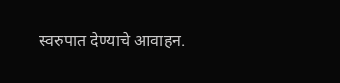स्वरुपात देण्याचे आवाहन.